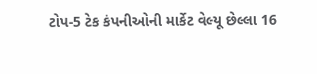ટોપ-5 ટેક કંપનીઓની માર્કેટ વેલ્યૂ છેલ્લા 16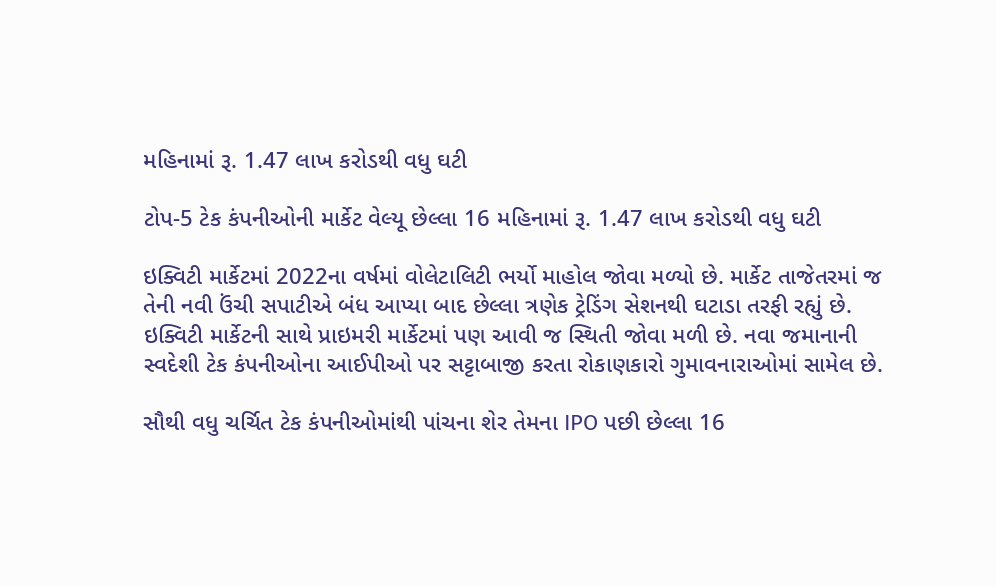મહિનામાં રૂ. 1.47 લાખ કરોડથી વધુ ઘટી

ટોપ-5 ટેક કંપનીઓની માર્કેટ વેલ્યૂ છેલ્લા 16 મહિનામાં રૂ. 1.47 લાખ કરોડથી વધુ ઘટી

ઇક્વિટી માર્કેટમાં 2022ના વર્ષમાં વોલેટાલિટી ભર્યો માહોલ જોવા મળ્યો છે. માર્કેટ તાજેતરમાં જ તેની નવી ઉંચી સપાટીએ બંધ આપ્યા બાદ છેલ્લા ત્રણેક ટ્રેડિંગ સેશનથી ઘટાડા તરફી રહ્યું છે. ઇક્વિટી માર્કેટની સાથે પ્રાઇમરી માર્કેટમાં પણ આવી જ સ્થિતી જોવા મળી છે. નવા જમાનાની સ્વદેશી ટેક કંપનીઓના આઈપીઓ પર સટ્ટાબાજી કરતા રોકાણકારો ગુમાવનારાઓમાં સામેલ છે.

સૌથી વધુ ચર્ચિત ટેક કંપનીઓમાંથી પાંચના શેર તેમના IPO પછી છેલ્લા 16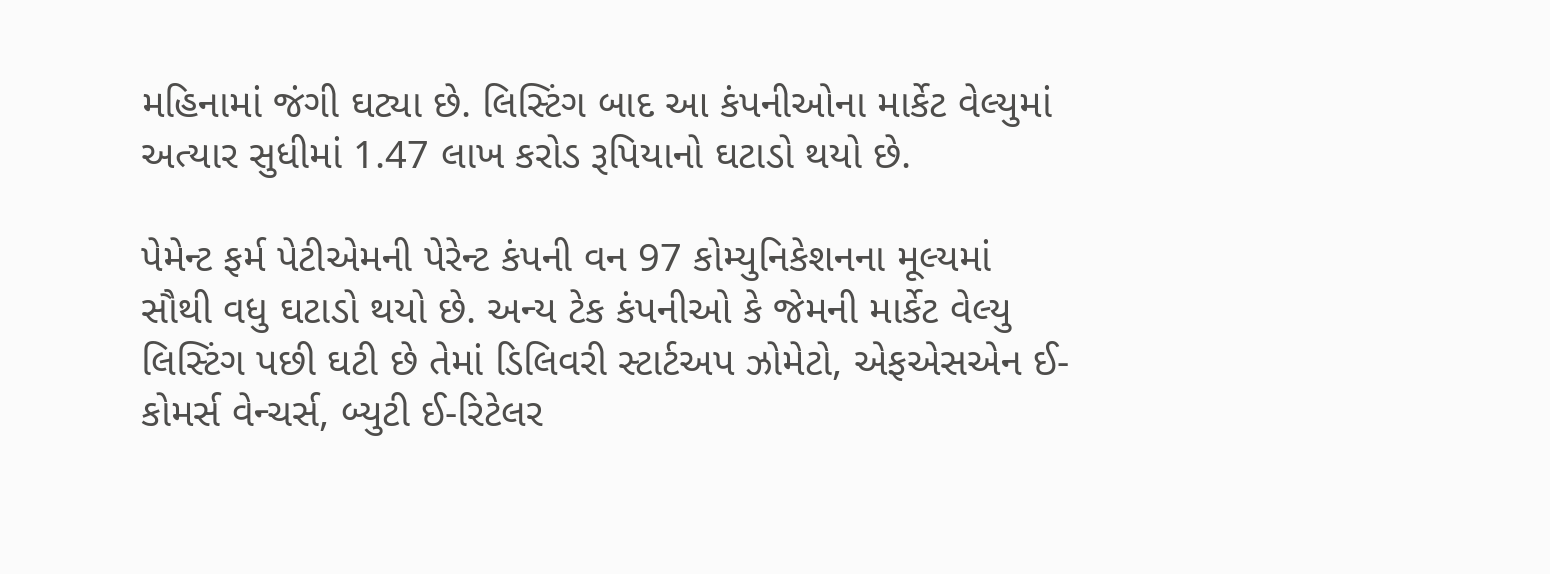મહિનામાં જંગી ઘટ્યા છે. લિસ્ટિંગ બાદ આ કંપનીઓના માર્કેટ વેલ્યુમાં અત્યાર સુધીમાં 1.47 લાખ કરોડ રૂપિયાનો ઘટાડો થયો છે.

પેમેન્ટ ફર્મ પેટીએમની પેરેન્ટ કંપની વન 97 કોમ્યુનિકેશનના મૂલ્યમાં સૌથી વધુ ઘટાડો થયો છે. અન્ય ટેક કંપનીઓ કે જેમની માર્કેટ વેલ્યુ લિસ્ટિંગ પછી ઘટી છે તેમાં ડિલિવરી સ્ટાર્ટઅપ ઝોમેટો, એફએસએન ઈ-કોમર્સ વેન્ચર્સ, બ્યુટી ઈ-રિટેલર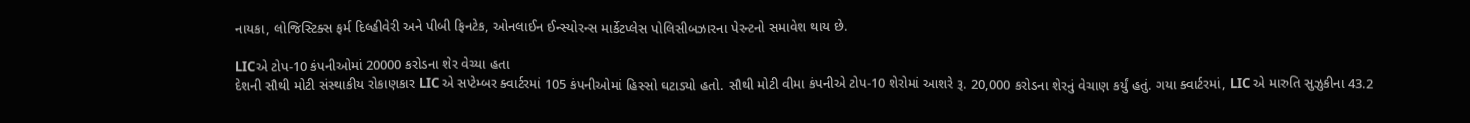નાયકા, લોજિસ્ટિક્સ ફર્મ દિલ્હીવેરી અને પીબી ફિનટેક, ઓનલાઈન ઈન્સ્યોરન્સ માર્કેટપ્લેસ પોલિસીબઝારના પેરન્ટનો સમાવેશ થાય છે.

LICએ ટોપ-10 કંપનીઓમાં 20000 કરોડના શેર વેચ્યા હતા
દેશની સૌથી મોટી સંસ્થાકીય રોકાણકાર LIC એ સપ્ટેમ્બર ક્વાર્ટરમાં 105 કંપનીઓમાં હિસ્સો ઘટાડ્યો હતો. સૌથી મોટી વીમા કંપનીએ ટોપ-10 શેરોમાં આશરે રૂ. 20,000 કરોડના શેરનું વેચાણ કર્યું હતું. ગયા ક્વાર્ટરમાં, LIC એ મારુતિ સુઝુકીના 43.2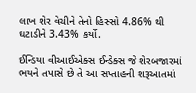લાખ શેર વેચીને તેનો હિસ્સો 4.86% થી ઘટાડીને 3.43% કર્યો.

ઈન્ડિયા વીઆઈએક્સ ઈન્ડેક્સ જે શેરબજારમાં ભયને તપાસે છે તે આ સપ્તાહની શરૂઆતમાં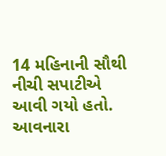14 મહિનાની સૌથી નીચી સપાટીએ આવી ગયો હતો. આવનારા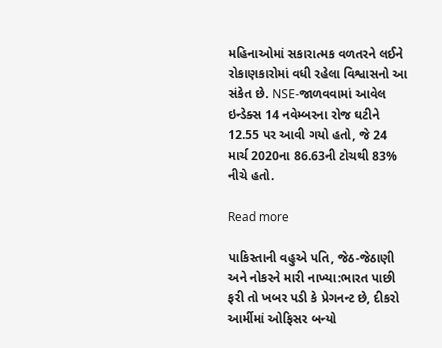મહિનાઓમાં સકારાત્મક વળતરને લઈને રોકાણકારોમાં વધી રહેલા વિશ્વાસનો આ સંકેત છે. NSE-જાળવવામાં આવેલ ઇન્ડેક્સ 14 નવેમ્બરના રોજ ઘટીને 12.55 પર આવી ગયો હતો, જે 24 માર્ચ 2020ના 86.63ની ટોચથી 83% નીચે હતો.

Read more

પાકિસ્તાની વહુએ પતિ, જેઠ-જેઠાણી અને નોકરને મારી નાખ્યા:ભારત પાછી ફરી તો ખબર પડી કે પ્રેગનન્ટ છે, દીકરો આર્મીમાં ઓફિસર બન્યો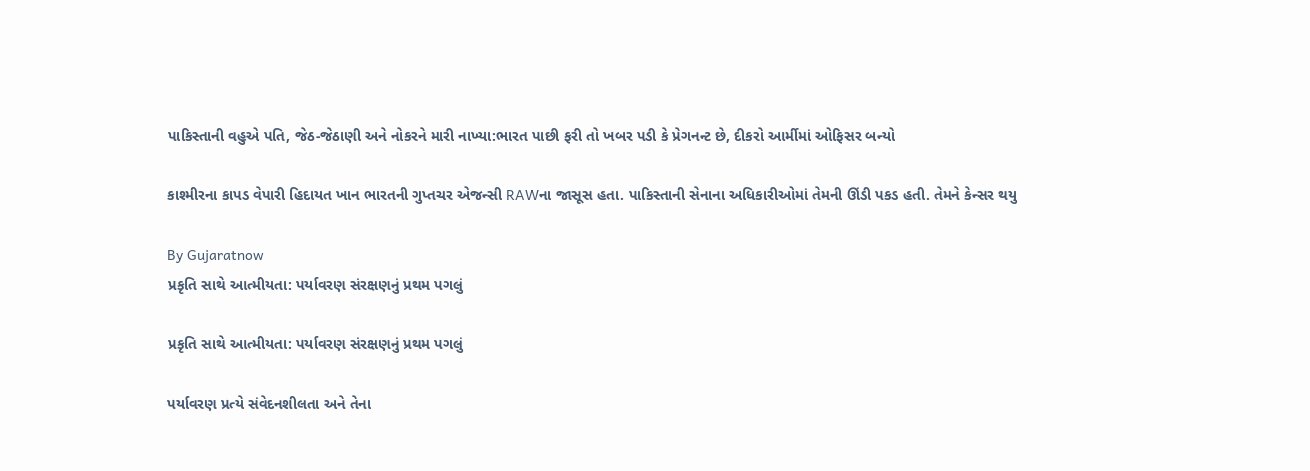પાકિસ્તાની વહુએ પતિ, જેઠ-જેઠાણી અને નોકરને મારી નાખ્યા:ભારત પાછી ફરી તો ખબર પડી કે પ્રેગનન્ટ છે, દીકરો આર્મીમાં ઓફિસર બન્યો

કાશ્મીરના કાપડ વેપારી હિદાયત ખાન ભારતની ગુપ્તચર એજન્સી RAWના જાસૂસ હતા. પાકિસ્તાની સેનાના અધિકારીઓમાં તેમની ઊંડી પકડ હતી. તેમને કેન્સર થયુ

By Gujaratnow
પ્રકૃતિ સાથે આત્મીયતા: પર્યાવરણ સંરક્ષણનું પ્રથમ પગલું

પ્રકૃતિ સાથે આત્મીયતા: પર્યાવરણ સંરક્ષણનું પ્રથમ પગલું

પર્યાવરણ પ્રત્યે સંવેદનશીલતા અને તેના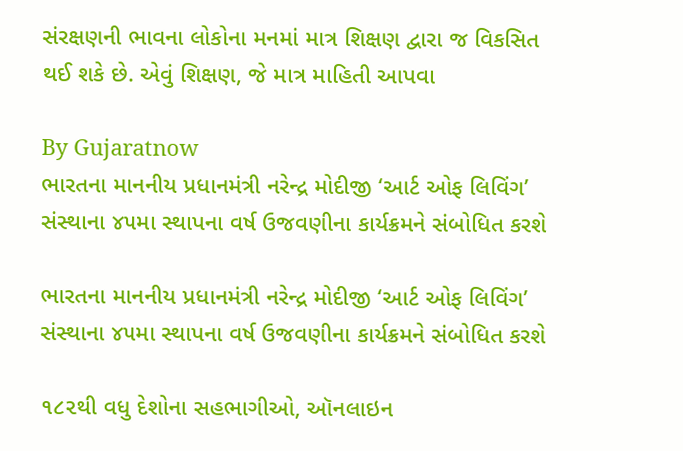સંરક્ષણની ભાવના લોકોના મનમાં માત્ર શિક્ષણ દ્વારા જ વિકસિત થઈ શકે છે. એવું શિક્ષણ, જે માત્ર માહિતી આપવા

By Gujaratnow
ભારતના માનનીય પ્રધાનમંત્રી નરેન્દ્ર મોદીજી ‘આર્ટ ઓફ લિવિંગ’ સંસ્થાના ૪૫મા સ્થાપના વર્ષ ઉજવણીના કાર્યક્રમને સંબોધિત કરશે

ભારતના માનનીય પ્રધાનમંત્રી નરેન્દ્ર મોદીજી ‘આર્ટ ઓફ લિવિંગ’ સંસ્થાના ૪૫મા સ્થાપના વર્ષ ઉજવણીના કાર્યક્રમને સંબોધિત કરશે

૧૮૨થી વધુ દેશોના સહભાગીઓ, ઑનલાઇન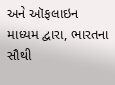અને ઑફલાઇન માધ્યમ દ્વારા, ભારતના સૌથી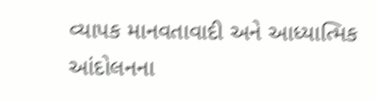વ્યાપક માનવતાવાદી અને આધ્યાત્મિક આંદોલનના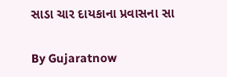સાડા ચાર દાયકાના પ્રવાસના સા

By Gujaratnow